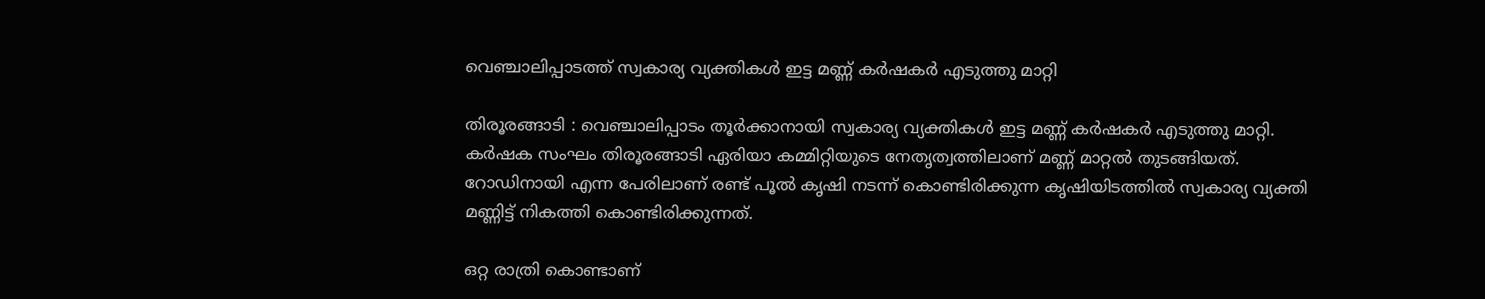വെഞ്ചാലിപ്പാടത്ത് സ്വകാര്യ വ്യക്തികൾ ഇട്ട മണ്ണ് കർഷകർ എടുത്തു മാറ്റി

തിരൂരങ്ങാടി : വെഞ്ചാലിപ്പാടം തൂർക്കാനായി സ്വകാര്യ വ്യക്തികൾ ഇട്ട മണ്ണ് കർഷകർ എടുത്തു മാറ്റി. കർഷക സംഘം തിരൂരങ്ങാടി ഏരിയാ കമ്മിറ്റിയുടെ നേതൃത്വത്തിലാണ് മണ്ണ് മാറ്റൽ തുടങ്ങിയത്. റോഡിനായി എന്ന പേരിലാണ് രണ്ട് പൂൽ കൃഷി നടന്ന് കൊണ്ടിരിക്കുന്ന കൃഷിയിടത്തിൽ സ്വകാര്യ വ്യക്തി മണ്ണിട്ട് നികത്തി കൊണ്ടിരിക്കുന്നത്.

ഒറ്റ രാത്രി കൊണ്ടാണ്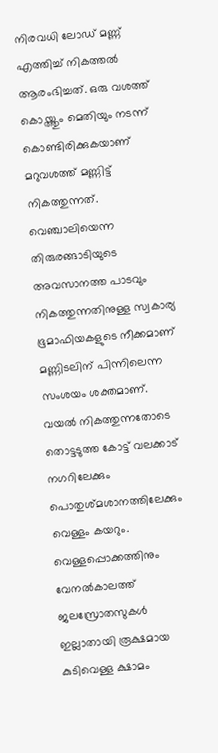നിരവധി ലോഡ് മണ്ണ് എത്തിച്ച് നികത്തൽ ആരംഭിച്ചത്. ഒരു വശത്ത് കൊയ്ത്തും മെതിയും നടന്ന് കൊണ്ടിരിക്കുകയാണ് മറുവശത്ത് മണ്ണിട്ട് നികത്തുന്നത്. വെഞ്ചാലിയെന്ന തിരുരങ്ങാടിയുടെ അവസാനത്ത പാടവും നികത്തുന്നതിനുള്ള സ്വകാര്യ ഭൂമാഫിയകളുടെ നീക്കമാണ് മണ്ണിടലിന് പിന്നിലെന്ന സംശയം ശക്തമാണ്. വയൽ നികത്തുന്നതോടെ തൊട്ടടുത്ത കോട്ട് വലക്കാട് നഗറിലേക്കും പൊതുശ്മശാനത്തിലേക്കും വെള്ളം കയറും. വെള്ളപ്പൊക്കത്തിനും വേനൽകാലത്ത് ജലസ്രോതസുകൾ ഇല്ലാതായി രൂക്ഷമായ കുടിവെള്ള ക്ഷാമം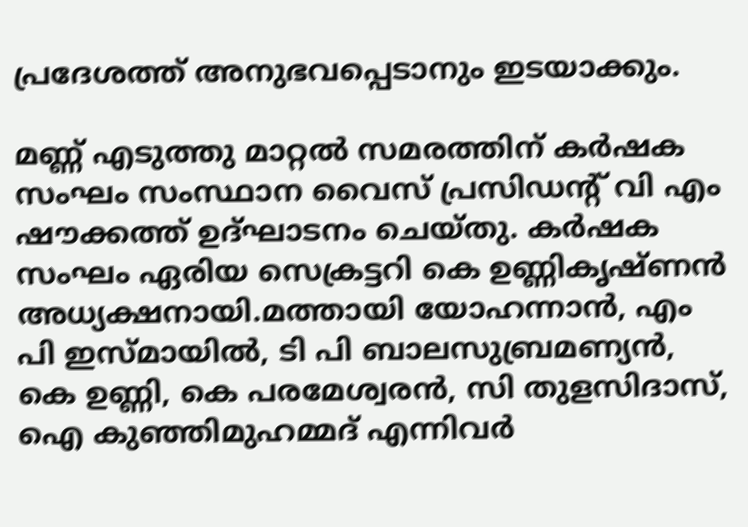പ്രദേശത്ത് അനുഭവപ്പെടാനും ഇടയാക്കും.

മണ്ണ് എടുത്തു മാറ്റൽ സമരത്തിന് കർഷക സംഘം സംസ്ഥാന വൈസ് പ്രസിഡൻ്റ് വി എം ഷൗക്കത്ത് ഉദ്ഘാടനം ചെയ്തു. കർഷക സംഘം ഏരിയ സെക്രട്ടറി കെ ഉണ്ണികൃഷ്ണൻ അധ്യക്ഷനായി.മത്തായി യോഹന്നാൻ, എം പി ഇസ്മായിൽ, ടി പി ബാലസുബ്രമണ്യൻ, കെ ഉണ്ണി, കെ പരമേശ്വരൻ, സി തുളസിദാസ്,
ഐ കുഞ്ഞിമുഹമ്മദ് എന്നിവർ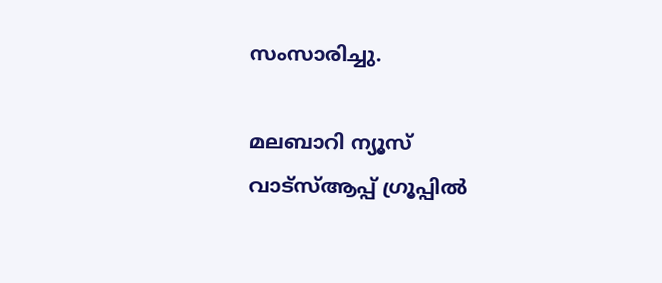സംസാരിച്ചു.

മലബാറി ന്യൂസ് വാട്‌സ്ആപ്പ് ഗ്രൂപ്പില്‍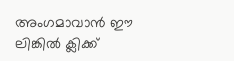അംഗമാവാന്‍ ഈ ലിങ്കില്‍ ക്ലിക്ക്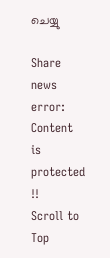ചെയ്യു

Share news
error: Content is protected !!
Scroll to Top